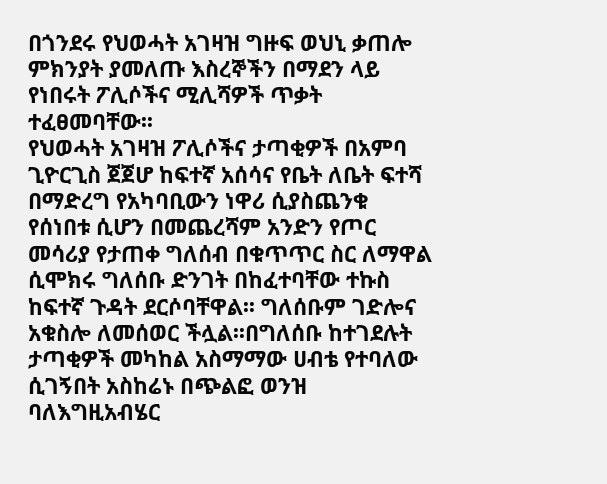በጎንደሩ የህወሓት አገዛዝ ግዙፍ ወህኒ ቃጠሎ ምክንያት ያመለጡ እስረኞችን በማደን ላይ የነበሩት ፖሊሶችና ሚሊሻዎች ጥቃት ተፈፀመባቸው፡፡
የህወሓት አገዛዝ ፖሊሶችና ታጣቂዎች በአምባ ጊዮርጊስ ጀጀሆ ከፍተኛ አሰሳና የቤት ለቤት ፍተሻ በማድረግ የአካባቢውን ነዋሪ ሲያስጨንቁ የሰነበቱ ሲሆን በመጨረሻም አንድን የጦር መሳሪያ የታጠቀ ግለሰብ በቁጥጥር ስር ለማዋል ሲሞክሩ ግለሰቡ ድንገት በከፈተባቸው ተኩስ ከፍተኛ ጉዳት ደርሶባቸዋል፡፡ ግለሰቡም ገድሎና አቁስሎ ለመሰወር ችሏል፡፡በግለሰቡ ከተገደሉት ታጣቂዎች መካከል አስማማው ሀብቴ የተባለው ሲገኝበት አስከሬኑ በጭልፎ ወንዝ ባለእግዚአብሄር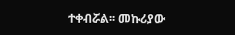ተቀብሯል፡፡ መኩሪያው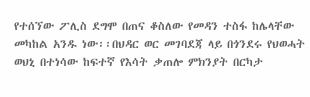የተሰኘው ፖሊስ ደግሞ በጠና ቆስለው የመዳን ተስፋ ከሌላቸው መካከል አንዱ ነው፡፡በህዳር ወር መገባደጃ ላይ በጎንደሩ የህወሓት ወህኒ በተነሳው ከፍተኛ የእሳት ቃጠሎ ምክንያት በርካታ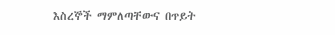እስረኞች ማምለጣቸውና በጥይት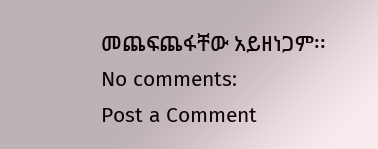መጨፍጨፋቸው አይዘነጋም፡፡
No comments:
Post a Comment